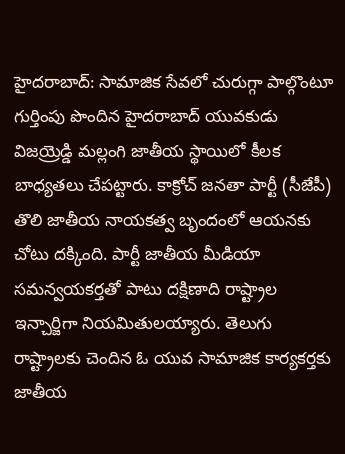హైదరాబాద్: సామాజిక సేవలో చురుగ్గా పాల్గొంటూ గుర్తింపు పొందిన హైదరాబాద్ యువకుడు విజయ్రెడ్డి మల్లంగి జాతీయ స్థాయిలో కీలక బాధ్యతలు చేపట్టారు. కాక్రోచ్ జనతా పార్టీ (సీజేపీ) తొలి జాతీయ నాయకత్వ బృందంలో ఆయనకు చోటు దక్కింది. పార్టీ జాతీయ మీడియా సమన్వయకర్తతో పాటు దక్షిణాది రాష్ట్రాల ఇన్చార్జిగా నియమితులయ్యారు. తెలుగు రాష్ట్రాలకు చెందిన ఓ యువ సామాజిక కార్యకర్తకు జాతీయ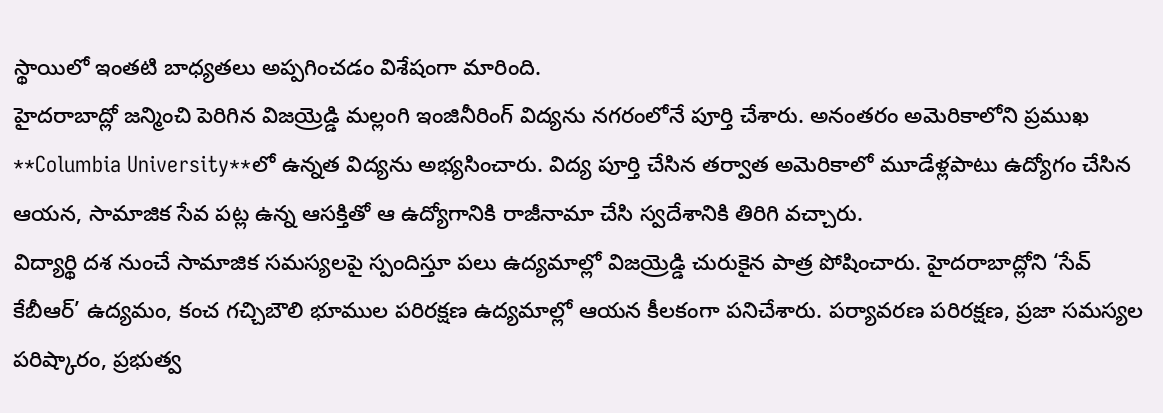స్థాయిలో ఇంతటి బాధ్యతలు అప్పగించడం విశేషంగా మారింది.
హైదరాబాద్లో జన్మించి పెరిగిన విజయ్రెడ్డి మల్లంగి ఇంజినీరింగ్ విద్యను నగరంలోనే పూర్తి చేశారు. అనంతరం అమెరికాలోని ప్రముఖ **Columbia University**లో ఉన్నత విద్యను అభ్యసించారు. విద్య పూర్తి చేసిన తర్వాత అమెరికాలో మూడేళ్లపాటు ఉద్యోగం చేసిన ఆయన, సామాజిక సేవ పట్ల ఉన్న ఆసక్తితో ఆ ఉద్యోగానికి రాజీనామా చేసి స్వదేశానికి తిరిగి వచ్చారు.
విద్యార్థి దశ నుంచే సామాజిక సమస్యలపై స్పందిస్తూ పలు ఉద్యమాల్లో విజయ్రెడ్డి చురుకైన పాత్ర పోషించారు. హైదరాబాద్లోని ‘సేవ్ కేబీఆర్’ ఉద్యమం, కంచ గచ్చిబౌలి భూముల పరిరక్షణ ఉద్యమాల్లో ఆయన కీలకంగా పనిచేశారు. పర్యావరణ పరిరక్షణ, ప్రజా సమస్యల పరిష్కారం, ప్రభుత్వ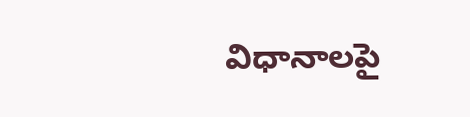విధానాలపై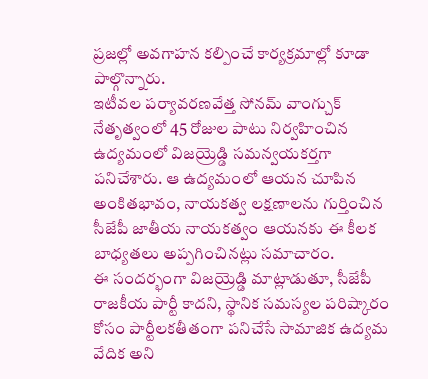ప్రజల్లో అవగాహన కల్పించే కార్యక్రమాల్లో కూడా పాల్గొన్నారు.
ఇటీవల పర్యావరణవేత్త సోనమ్ వాంగ్చుక్ నేతృత్వంలో 45 రోజుల పాటు నిర్వహించిన ఉద్యమంలో విజయ్రెడ్డి సమన్వయకర్తగా పనిచేశారు. ఆ ఉద్యమంలో ఆయన చూపిన అంకితభావం, నాయకత్వ లక్షణాలను గుర్తించిన సీజేపీ జాతీయ నాయకత్వం ఆయనకు ఈ కీలక బాధ్యతలు అప్పగించినట్లు సమాచారం.
ఈ సందర్భంగా విజయ్రెడ్డి మాట్లాడుతూ, సీజేపీ రాజకీయ పార్టీ కాదని, స్థానిక సమస్యల పరిష్కారం కోసం పార్టీలకతీతంగా పనిచేసే సామాజిక ఉద్యమ వేదిక అని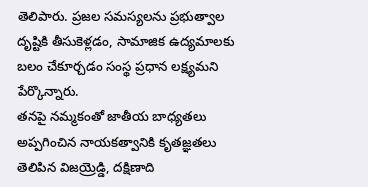తెలిపారు. ప్రజల సమస్యలను ప్రభుత్వాల దృష్టికి తీసుకెళ్లడం, సామాజిక ఉద్యమాలకు బలం చేకూర్చడం సంస్థ ప్రధాన లక్ష్యమని పేర్కొన్నారు.
తనపై నమ్మకంతో జాతీయ బాధ్యతలు అప్పగించిన నాయకత్వానికి కృతజ్ఞతలు తెలిపిన విజయ్రెడ్డి, దక్షిణాది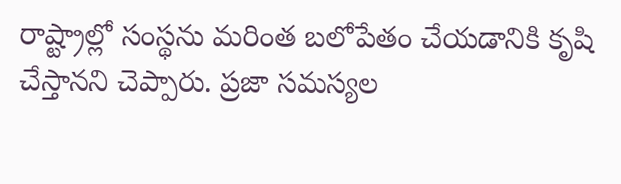రాష్ట్రాల్లో సంస్థను మరింత బలోపేతం చేయడానికి కృషి చేస్తానని చెప్పారు. ప్రజా సమస్యల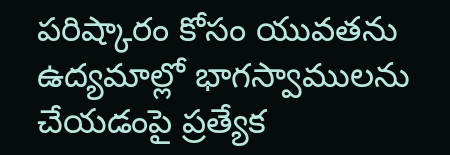పరిష్కారం కోసం యువతను ఉద్యమాల్లో భాగస్వాములను చేయడంపై ప్రత్యేక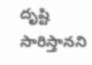దృష్టి సారిస్తానని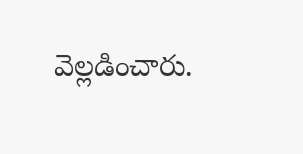వెల్లడించారు.